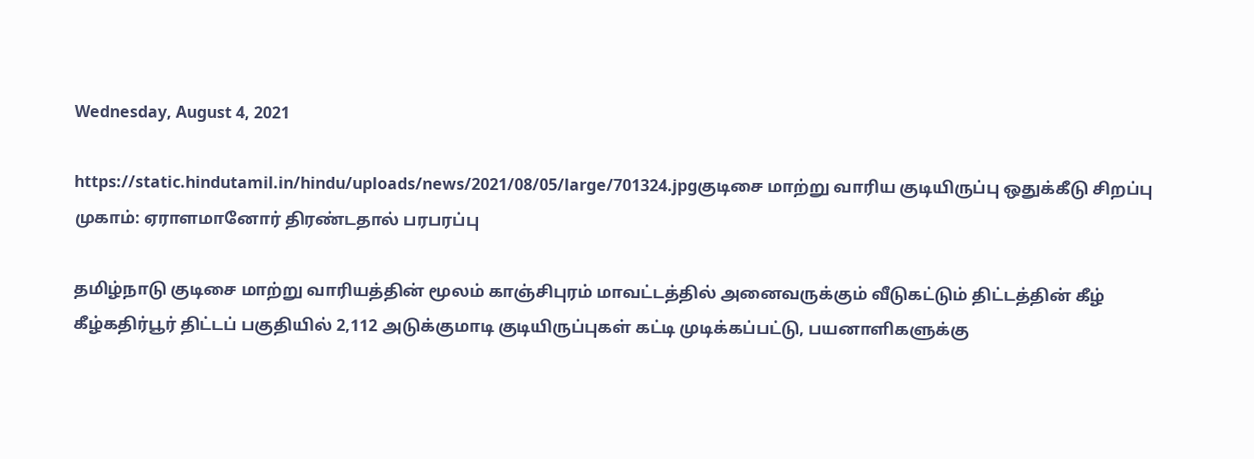Wednesday, August 4, 2021

https://static.hindutamil.in/hindu/uploads/news/2021/08/05/large/701324.jpgகுடிசை மாற்று வாரிய குடியிருப்பு ஒதுக்கீடு சிறப்பு முகாம்: ஏராளமானோர் திரண்டதால் பரபரப்பு

தமிழ்நாடு குடிசை மாற்று வாரியத்தின் மூலம் காஞ்சிபுரம் மாவட்டத்தில் அனைவருக்கும் வீடுகட்டும் திட்டத்தின் கீழ் கீழ்கதிர்பூர் திட்டப் பகுதியில் 2,112 அடுக்குமாடி குடியிருப்புகள் கட்டி முடிக்கப்பட்டு, பயனாளிகளுக்கு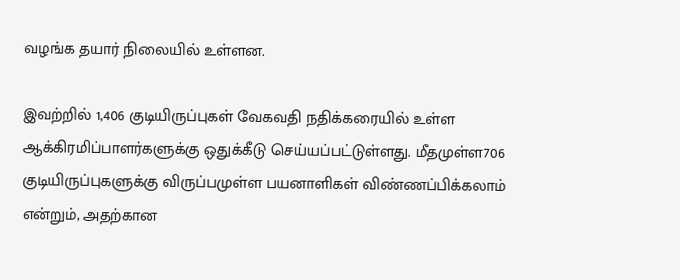வழங்க தயார் நிலையில் உள்ளன.

இவற்றில் 1,406 குடியிருப்புகள் வேகவதி நதிக்கரையில் உள்ள ஆக்கிரமிப்பாளர்களுக்கு ஒதுக்கீடு செய்யப்பட்டுள்ளது. மீதமுள்ள706 குடியிருப்புகளுக்கு விருப்பமுள்ள பயனாளிகள் விண்ணப்பிக்கலாம் என்றும், அதற்கான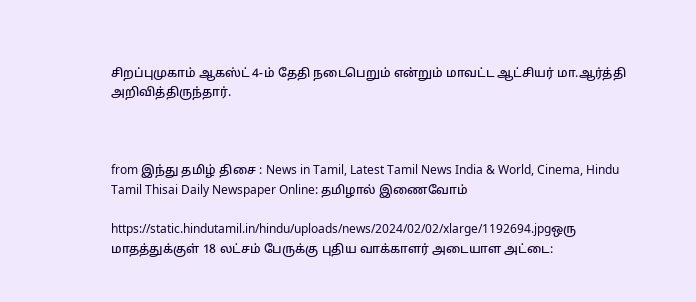சிறப்புமுகாம் ஆகஸ்ட் 4-ம் தேதி நடைபெறும் என்றும் மாவட்ட ஆட்சியர் மா.ஆர்த்தி அறிவித்திருந்தார்.



from இந்து தமிழ் திசை : News in Tamil, Latest Tamil News India & World, Cinema, Hindu Tamil Thisai Daily Newspaper Online: தமிழால் இணைவோம்

https://static.hindutamil.in/hindu/uploads/news/2024/02/02/xlarge/1192694.jpgஒரு மாதத்துக்குள் 18 லட்சம் பேருக்கு புதிய வாக்காளர் அடையாள அட்டை: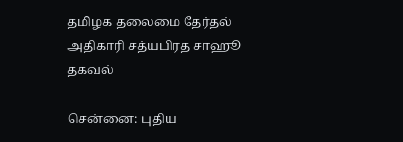தமிழக தலைமை தேர்தல் அதிகாரி சத்யபிரத சாஹூ தகவல்

சென்னை: புதிய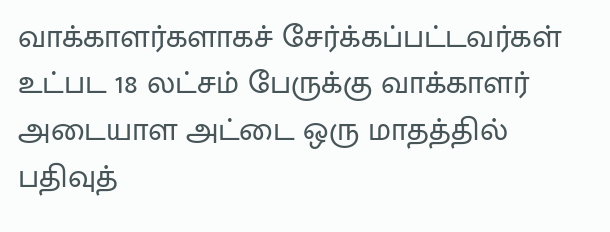வாக்காளர்களாகச் சேர்க்கப்பட்டவர்கள் உட்பட 18 லட்சம் பேருக்கு வாக்காளர் அடையாள அட்டை ஒரு மாதத்தில் பதிவுத்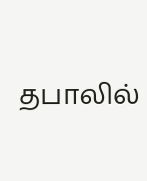தபாலில்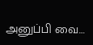அனுப்பி வை...